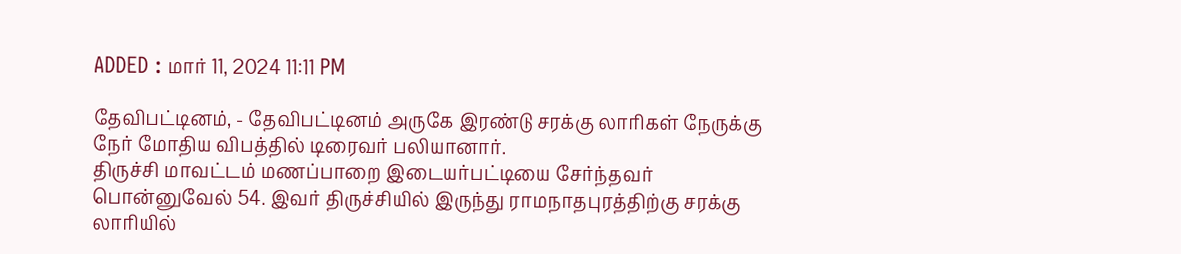ADDED : மார் 11, 2024 11:11 PM

தேவிபட்டினம், - தேவிபட்டினம் அருகே இரண்டு சரக்கு லாரிகள் நேருக்கு நேர் மோதிய விபத்தில் டிரைவர் பலியானார்.
திருச்சி மாவட்டம் மணப்பாறை இடையர்பட்டியை சேர்ந்தவர் பொன்னுவேல் 54. இவர் திருச்சியில் இருந்து ராமநாதபுரத்திற்கு சரக்கு லாரியில்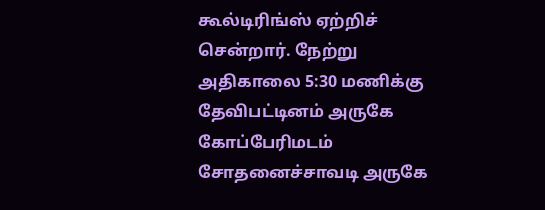கூல்டிரிங்ஸ் ஏற்றிச் சென்றார். நேற்று அதிகாலை 5:30 மணிக்கு தேவிபட்டினம் அருகே கோப்பேரிமடம் சோதனைச்சாவடி அருகே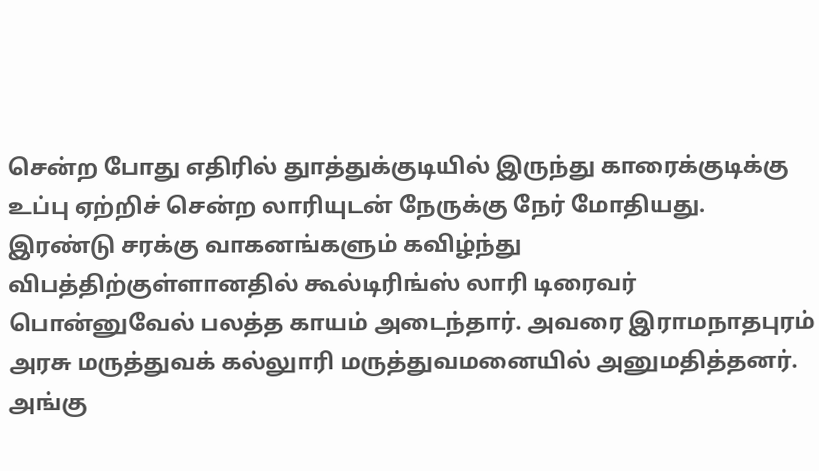சென்ற போது எதிரில் துாத்துக்குடியில் இருந்து காரைக்குடிக்கு உப்பு ஏற்றிச் சென்ற லாரியுடன் நேருக்கு நேர் மோதியது.
இரண்டு சரக்கு வாகனங்களும் கவிழ்ந்து விபத்திற்குள்ளானதில் கூல்டிரிங்ஸ் லாரி டிரைவர் பொன்னுவேல் பலத்த காயம் அடைந்தார். அவரை இராமநாதபுரம் அரசு மருத்துவக் கல்லுாரி மருத்துவமனையில் அனுமதித்தனர். அங்கு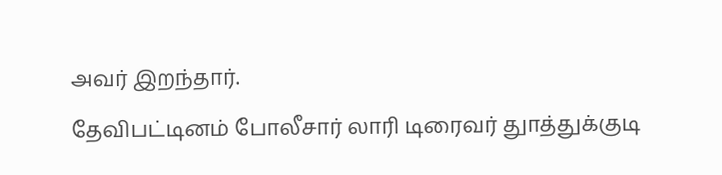அவர் இறந்தார்.
தேவிபட்டினம் போலீசார் லாரி டிரைவர் துாத்துக்குடி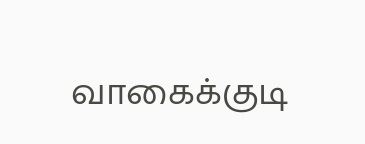வாகைக்குடி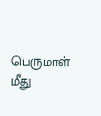பெருமாள் மீது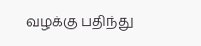வழக்கு பதிந்து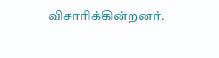விசாரிக்கின்றனர்.